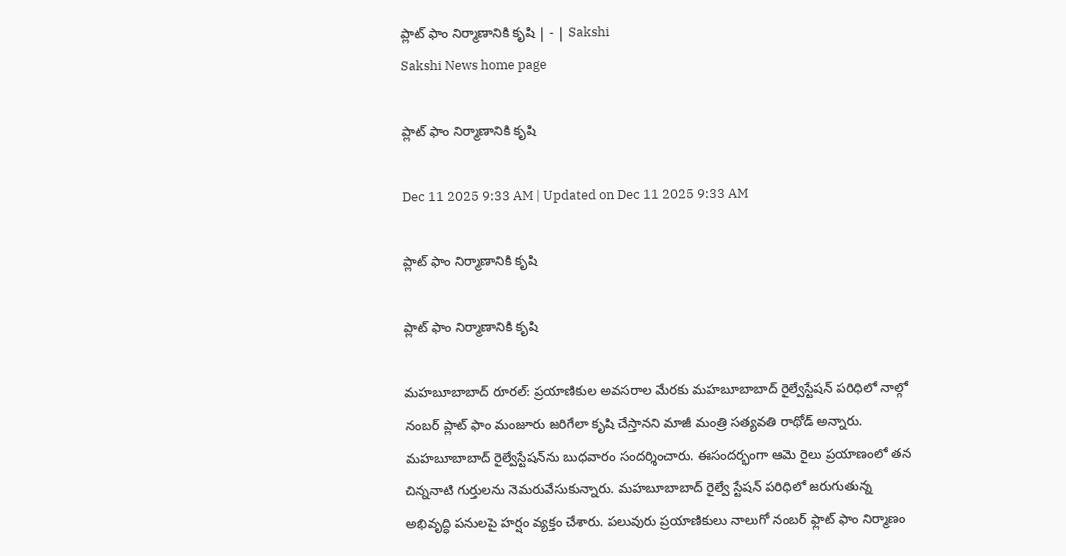ప్లాట్‌ ఫాం నిర్మాణానికి కృషి | - | Sakshi
Sakshi News home page

ప్లాట్‌ ఫాం నిర్మాణానికి కృషి

Dec 11 2025 9:33 AM | Updated on Dec 11 2025 9:33 AM

ప్లాట్‌ ఫాం నిర్మాణానికి కృషి

ప్లాట్‌ ఫాం నిర్మాణానికి కృషి

మహబూబాబాద్‌ రూరల్‌: ప్రయాణికుల అవసరాల మేరకు మహబూబాబాద్‌ రైల్వేస్టేషన్‌ పరిధిలో నాల్గో నంబర్‌ ప్లాట్‌ ఫాం మంజూరు జరిగేలా కృషి చేస్తానని మాజీ మంత్రి సత్యవతి రాథోడ్‌ అన్నారు. మహబూబాబాద్‌ రైల్వేస్టేషన్‌ను బుధవారం సందర్శించారు. ఈసందర్భంగా ఆమె రైలు ప్రయాణంలో తన చిన్ననాటి గుర్తులను నెమరువేసుకున్నారు. మహబూబాబాద్‌ రైల్వే స్టేషన్‌ పరిధిలో జరుగుతున్న అభివృద్ధి పనులపై హర్షం వ్యక్తం చేశారు. పలువురు ప్రయాణికులు నాలుగో నంబర్‌ ఫ్లాట్‌ ఫాం నిర్మాణం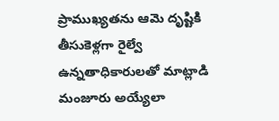ప్రాముఖ్యతను ఆమె దృష్టికి తీసుకెళ్లగా రైల్వే ఉన్నతాధికారులతో మాట్లాడి మంజూరు అయ్యేలా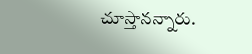చూస్తానన్నారు.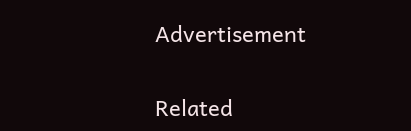Advertisement

Related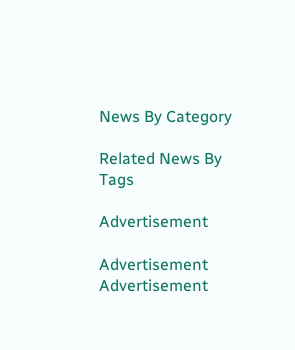News By Category

Related News By Tags

Advertisement

Advertisement
Advertisement